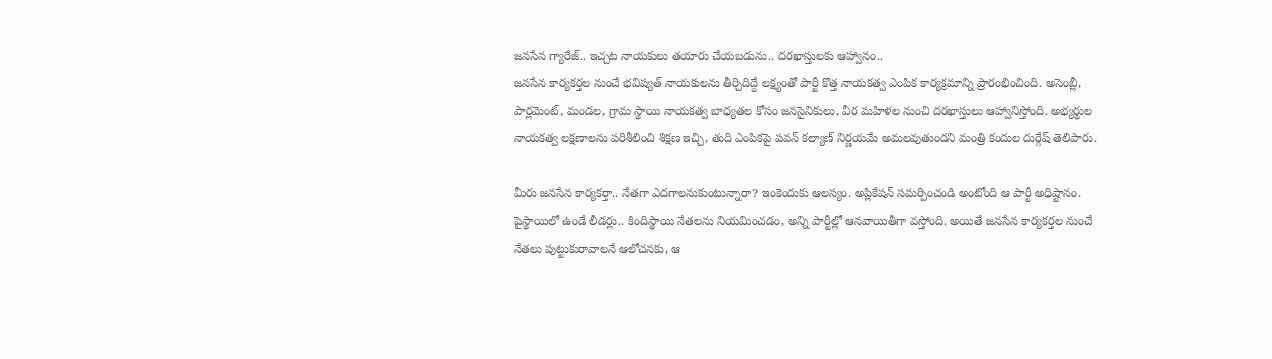జనసేన గ్యారేజ్.. ఇచ్చట నాయకులు తయారు చేయబడును.. దరఖాస్తులకు ఆహ్వానం..
జనసేన కార్యకర్తల నుంచే భవిష్యత్ నాయకులను తీర్చిదిద్దే లక్ష్యంతో పార్టీ కొత్త నాయకత్వ ఎంపిక కార్యక్రమాన్ని ప్రారంభించింది. అసెంబ్లీ, పార్లమెంట్, మండల, గ్రామ స్థాయి నాయకత్వ బాధ్యతల కోసం జనసైనికులు, వీర మహిళల నుంచి దరఖాస్తులు ఆహ్వానిస్తోంది. అభ్యర్థుల నాయకత్వ లక్షణాలను పరిశీలించి శిక్షణ ఇచ్చి, తుది ఎంపికపై పవన్ కల్యాణ్ నిర్ణయమే అమలవుతుందని మంత్రి కందుల దుర్గేష్ తెలిపారు.

మీరు జనసేన కార్యకర్తా.. నేతగా ఎదగాలనుకుంటున్నారా? ఇంకెందుకు ఆలస్యం. అప్లికేషన్ సమర్పించండి అంటోంది ఆ పార్టీ అధిష్టానం. పైస్థాయిలో ఉండే లీడర్లు.. కిందిస్థాయి నేతలను నియమించడం, అన్ని పార్టీల్లో ఆనవాయితీగా వస్తోంది. అయితే జనసేన కార్యకర్తల నుంచే నేతలు పుట్టుకురావాలనే ఆలోచనకు, ఆ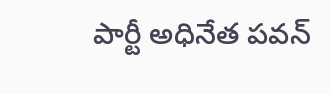పార్టీ అధినేత పవన్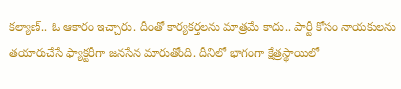కల్యాణ్.. ఓ ఆకారం ఇచ్చారు. దీంతో కార్యకర్తలను మాత్రమే కాదు.. పార్టీ కోసం నాయకులను తయారుచేసే ఫ్యాక్టరీగా జనసేన మారుతోంది. దీనిలో భాగంగా క్షేత్రస్థాయిలో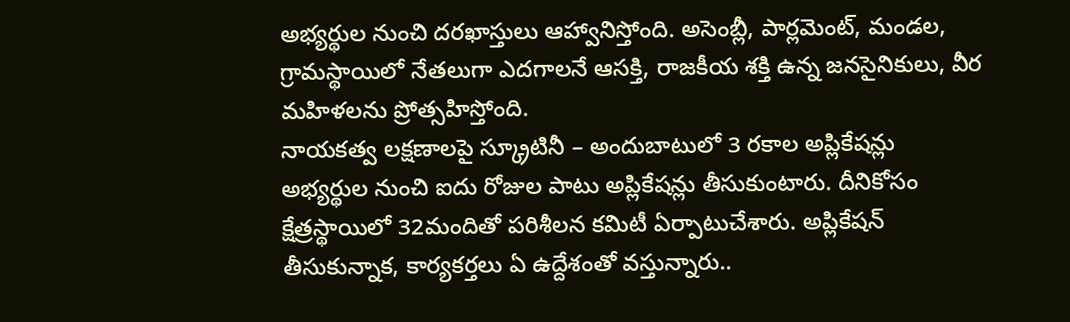అభ్యర్థుల నుంచి దరఖాస్తులు ఆహ్వానిస్తోంది. అసెంబ్లీ, పార్లమెంట్, మండల, గ్రామస్థాయిలో నేతలుగా ఎదగాలనే ఆసక్తి, రాజకీయ శక్తి ఉన్న జనసైనికులు, వీర మహిళలను ప్రోత్సహిస్తోంది.
నాయకత్వ లక్షణాలపై స్క్రూటినీ – అందుబాటులో 3 రకాల అప్లికేషన్లు
అభ్యర్థుల నుంచి ఐదు రోజుల పాటు అప్లికేషన్లు తీసుకుంటారు. దీనికోసం క్షేత్రస్థాయిలో 32మందితో పరిశీలన కమిటీ ఏర్పాటుచేశారు. అప్లికేషన్ తీసుకున్నాక, కార్యకర్తలు ఏ ఉద్దేశంతో వస్తున్నారు..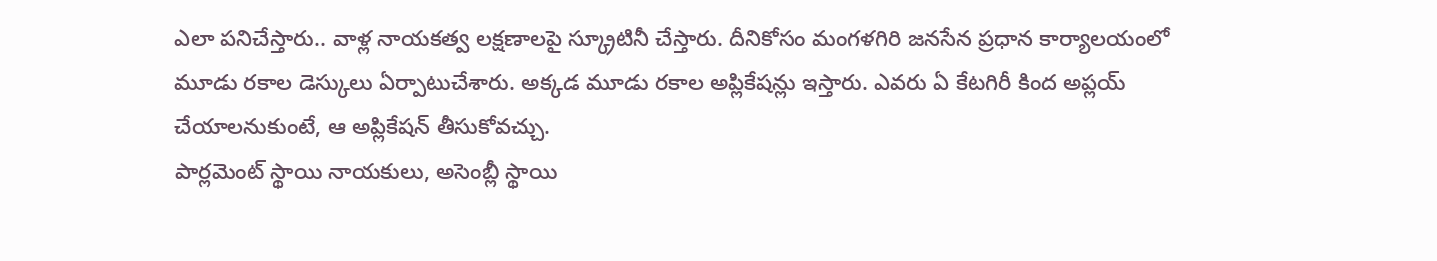ఎలా పనిచేస్తారు.. వాళ్ల నాయకత్వ లక్షణాలపై స్క్రూటినీ చేస్తారు. దీనికోసం మంగళగిరి జనసేన ప్రధాన కార్యాలయంలో మూడు రకాల డెస్కులు ఏర్పాటుచేశారు. అక్కడ మూడు రకాల అప్లికేషన్లు ఇస్తారు. ఎవరు ఏ కేటగిరీ కింద అప్లయ్ చేయాలనుకుంటే, ఆ అప్లికేషన్ తీసుకోవచ్చు.
పార్లమెంట్ స్థాయి నాయకులు, అసెంబ్లీ స్థాయి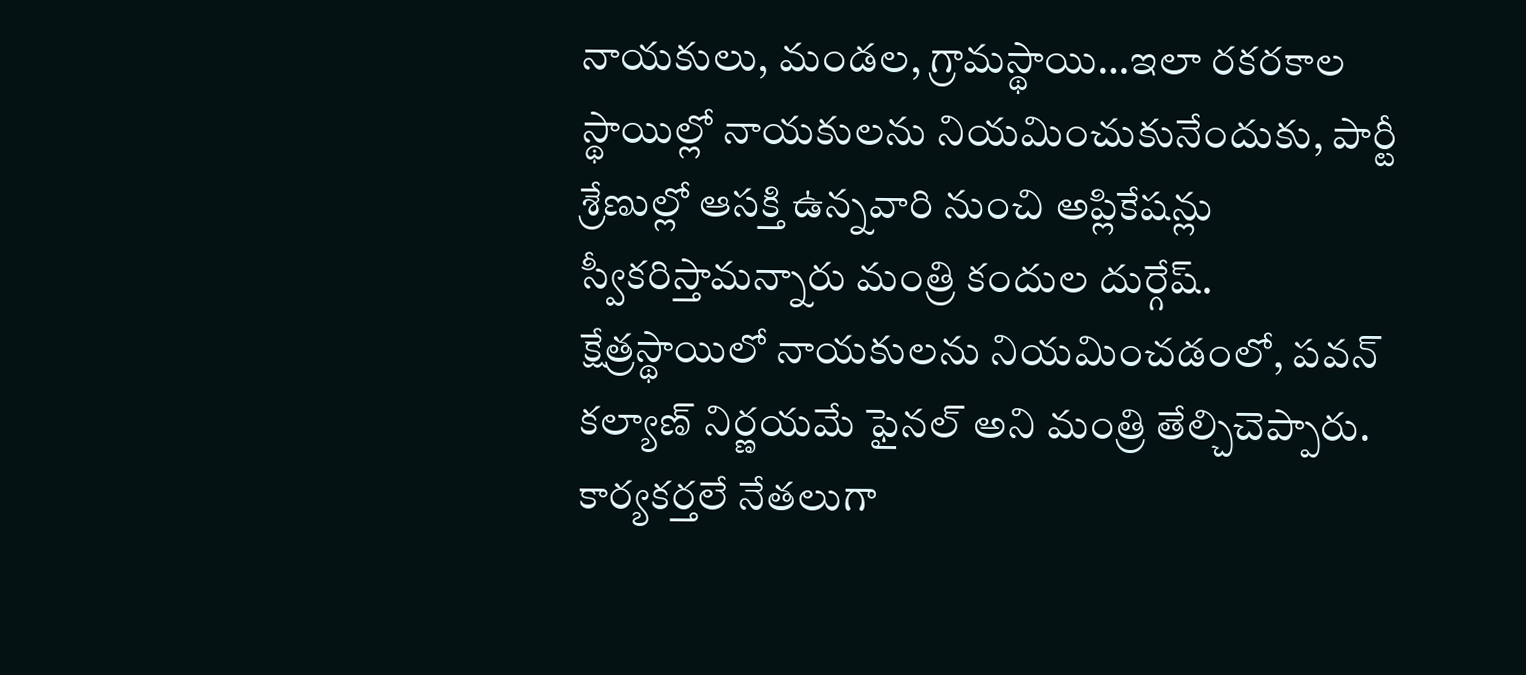నాయకులు, మండల, గ్రామస్థాయి…ఇలా రకరకాల స్థాయిల్లో నాయకులను నియమించుకునేందుకు, పార్టీ శ్రేణుల్లో ఆసక్తి ఉన్నవారి నుంచి అప్లికేషన్లు స్వీకరిస్తామన్నారు మంత్రి కందుల దుర్గేష్.
క్షేత్రస్థాయిలో నాయకులను నియమించడంలో, పవన్ కల్యాణ్ నిర్ణయమే ఫైనల్ అని మంత్రి తేల్చిచెప్పారు. కార్యకర్తలే నేతలుగా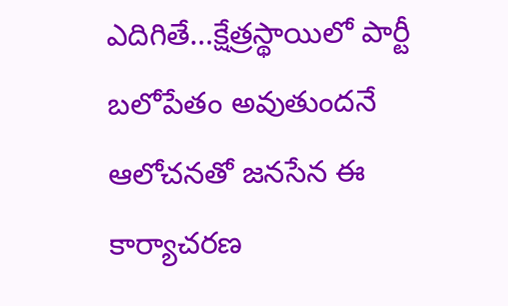ఎదిగితే…క్షేత్రస్థాయిలో పార్టీ బలోపేతం అవుతుందనే ఆలోచనతో జనసేన ఈ కార్యాచరణ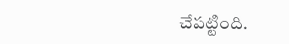చేపట్టింది.